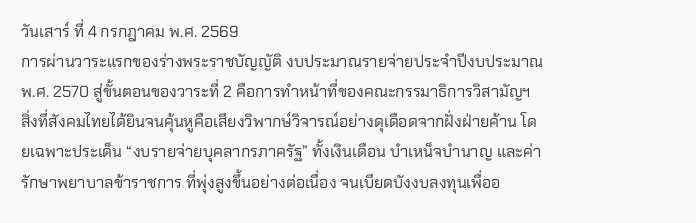วันเสาร์ ที่ 4 กรกฎาคม พ.ศ. 2569
การผ่านวาระแรกของร่างพระราชบัญญัติ งบประมาณรายจ่ายประจำปีงบประมาณ พ.ศ. 2570 สู่ขั้นตอนของวาระที่ 2 คือการทำหน้าที่ของคณะกรรมาธิการวิสามัญฯ สิ่งที่สังคมไทยได้ยินจนคุ้นหูคือเสียงวิพากษ์วิจารณ์อย่างดุเดือดจากฝั่งฝ่ายค้าน โดยเฉพาะประเด็น “งบรายจ่ายบุคลากรภาครัฐ” ทั้งเงินเดือน บำเหน็จบำนาญ และค่ารักษาพยาบาลข้าราชการ ที่พุ่งสูงขึ้นอย่างต่อเนื่อง จนเบียดบังงบลงทุนเพื่ออ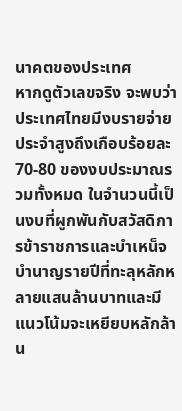นาคตของประเทศ
หากดูตัวเลขจริง จะพบว่าประเทศไทยมีงบรายจ่ายประจำสูงถึงเกือบร้อยละ 70-80 ของงบประมาณรวมทั้งหมด ในจำนวนนี้เป็นงบที่ผูกพันกับสวัสดิการข้าราชการและบำเหน็จบำนาญรายปีที่ทะลุหลักหลายแสนล้านบาทและมีแนวโน้มจะเหยียบหลักล้าน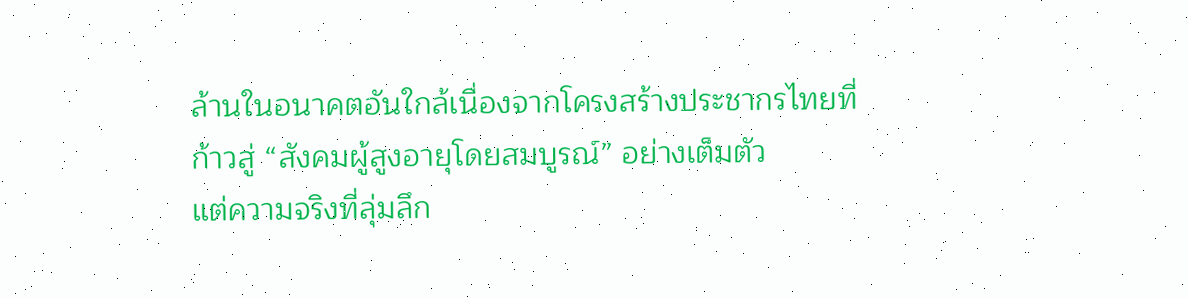ล้านในอนาคตอันใกล้เนื่องจากโครงสร้างประชากรไทยที่ก้าวสู่ “สังคมผู้สูงอายุโดยสมบูรณ์” อย่างเต็มตัว
แต่ความจริงที่ลุ่มลึก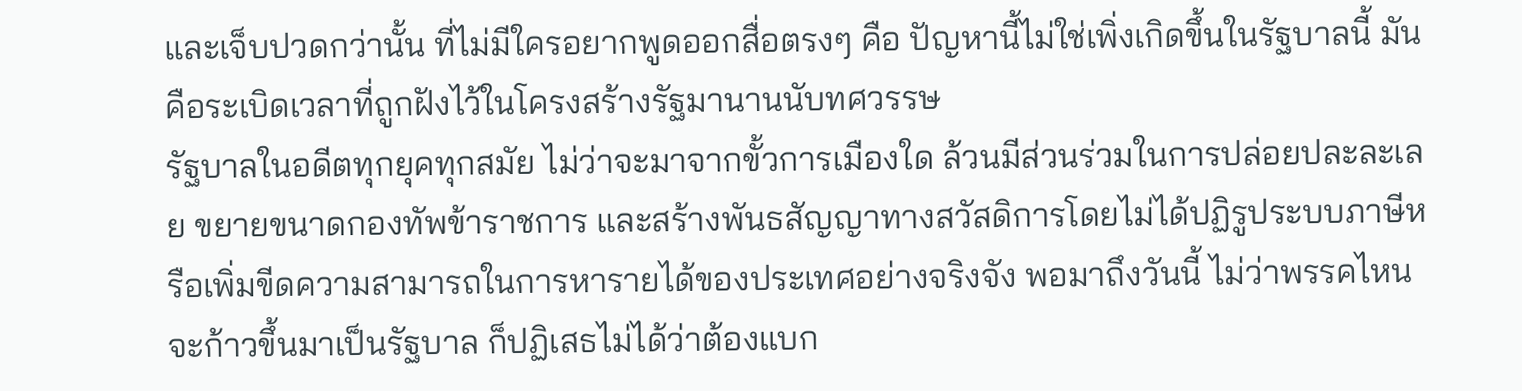และเจ็บปวดกว่านั้น ที่ไม่มีใครอยากพูดออกสื่อตรงๆ คือ ปัญหานี้ไม่ใช่เพิ่งเกิดขึ้นในรัฐบาลนี้ มันคือระเบิดเวลาที่ถูกฝังไว้ในโครงสร้างรัฐมานานนับทศวรรษ
รัฐบาลในอดีตทุกยุคทุกสมัย ไม่ว่าจะมาจากขั้วการเมืองใด ล้วนมีส่วนร่วมในการปล่อยปละละเลย ขยายขนาดกองทัพข้าราชการ และสร้างพันธสัญญาทางสวัสดิการโดยไม่ได้ปฏิรูประบบภาษีหรือเพิ่มขีดความสามารถในการหารายได้ของประเทศอย่างจริงจัง พอมาถึงวันนี้ ไม่ว่าพรรคไหนจะก้าวขึ้นมาเป็นรัฐบาล ก็ปฏิเสธไม่ได้ว่าต้องแบก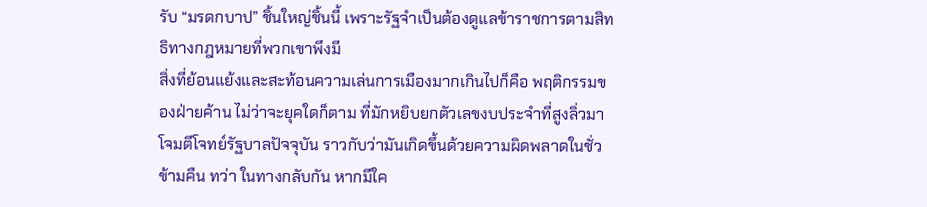รับ “มรดกบาป” ชิ้นใหญ่ชิ้นนี้ เพราะรัฐจำเป็นต้องดูแลข้าราชการตามสิทธิทางกฎหมายที่พวกเขาพึงมี
สิ่งที่ย้อนแย้งและสะท้อนความเล่นการเมืองมากเกินไปก็คือ พฤติกรรมของฝ่ายค้าน ไม่ว่าจะยุคใดก็ตาม ที่มักหยิบยกตัวเลขงบประจำที่สูงลิ่วมาโจมตีโจทย์รัฐบาลปัจจุบัน ราวกับว่ามันเกิดขึ้นด้วยความผิดพลาดในชั่วข้ามคืน ทว่า ในทางกลับกัน หากมีใค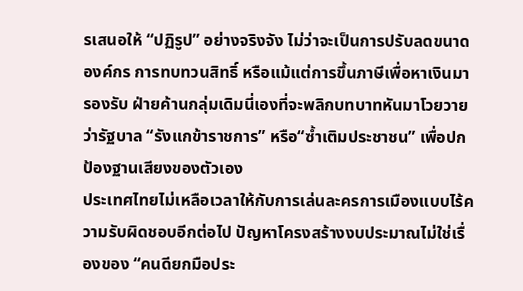รเสนอให้ “ปฏิรูป” อย่างจริงจัง ไม่ว่าจะเป็นการปรับลดขนาดองค์กร การทบทวนสิทธิ์ หรือแม้แต่การขึ้นภาษีเพื่อหาเงินมารองรับ ฝ่ายค้านกลุ่มเดิมนี่เองที่จะพลิกบทบาทหันมาโวยวายว่ารัฐบาล “รังแกข้าราชการ” หรือ“ซ้ำเติมประชาชน” เพื่อปกป้องฐานเสียงของตัวเอง
ประเทศไทยไม่เหลือเวลาให้กับการเล่นละครการเมืองแบบไร้ความรับผิดชอบอีกต่อไป ปัญหาโครงสร้างงบประมาณไม่ใช่เรื่องของ “คนดียกมือประ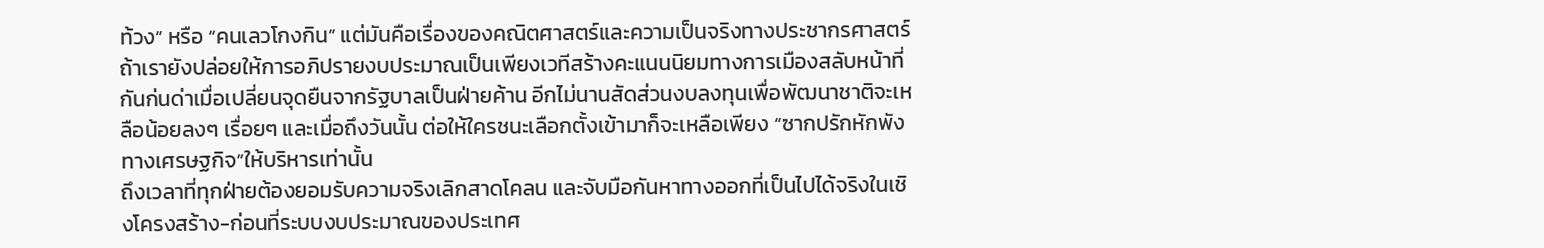ท้วง” หรือ “คนเลวโกงกิน” แต่มันคือเรื่องของคณิตศาสตร์และความเป็นจริงทางประชากรศาสตร์
ถ้าเรายังปล่อยให้การอภิปรายงบประมาณเป็นเพียงเวทีสร้างคะแนนนิยมทางการเมืองสลับหน้าที่กันก่นด่าเมื่อเปลี่ยนจุดยืนจากรัฐบาลเป็นฝ่ายค้าน อีกไม่นานสัดส่วนงบลงทุนเพื่อพัฒนาชาติจะเหลือน้อยลงๆ เรื่อยๆ และเมื่อถึงวันนั้น ต่อให้ใครชนะเลือกตั้งเข้ามาก็จะเหลือเพียง “ซากปรักหักพังทางเศรษฐกิจ”ให้บริหารเท่านั้น
ถึงเวลาที่ทุกฝ่ายต้องยอมรับความจริงเลิกสาดโคลน และจับมือกันหาทางออกที่เป็นไปได้จริงในเชิงโครงสร้าง-ก่อนที่ระบบงบประมาณของประเทศ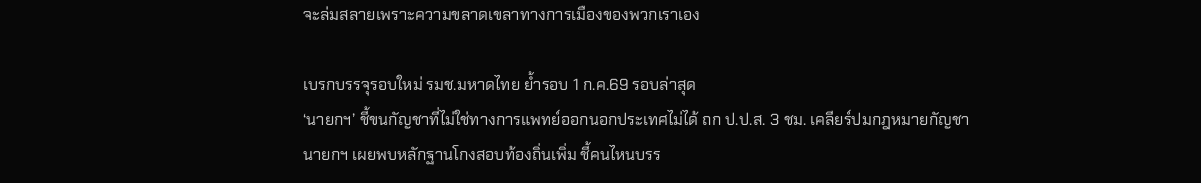จะล่มสลายเพราะความขลาดเขลาทางการเมืองของพวกเราเอง

เบรกบรรจุรอบใหม่ รมช.มหาดไทย ย้ำรอบ 1 ก.ค.69 รอบล่าสุด
‘นายกฯ’ ชี้ขนกัญชาที่ไม่ใช่ทางการแพทย์ออกนอกประเทศไม่ได้ ถก ป.ป.ส. 3 ชม. เคลียร์ปมกฎหมายกัญชา
นายกฯ เผยพบหลักฐานโกงสอบท้องถิ่นเพิ่ม ชี้คนไหนบรร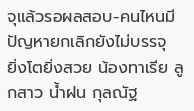จุแล้วรอผลสอบ-คนไหนมีปัญหายกเลิกยังไม่บรรจุ
ยิ่งโตยิ่งสวย น้องทาเรีย ลูกสาว น้ำฝน กุลณัฐ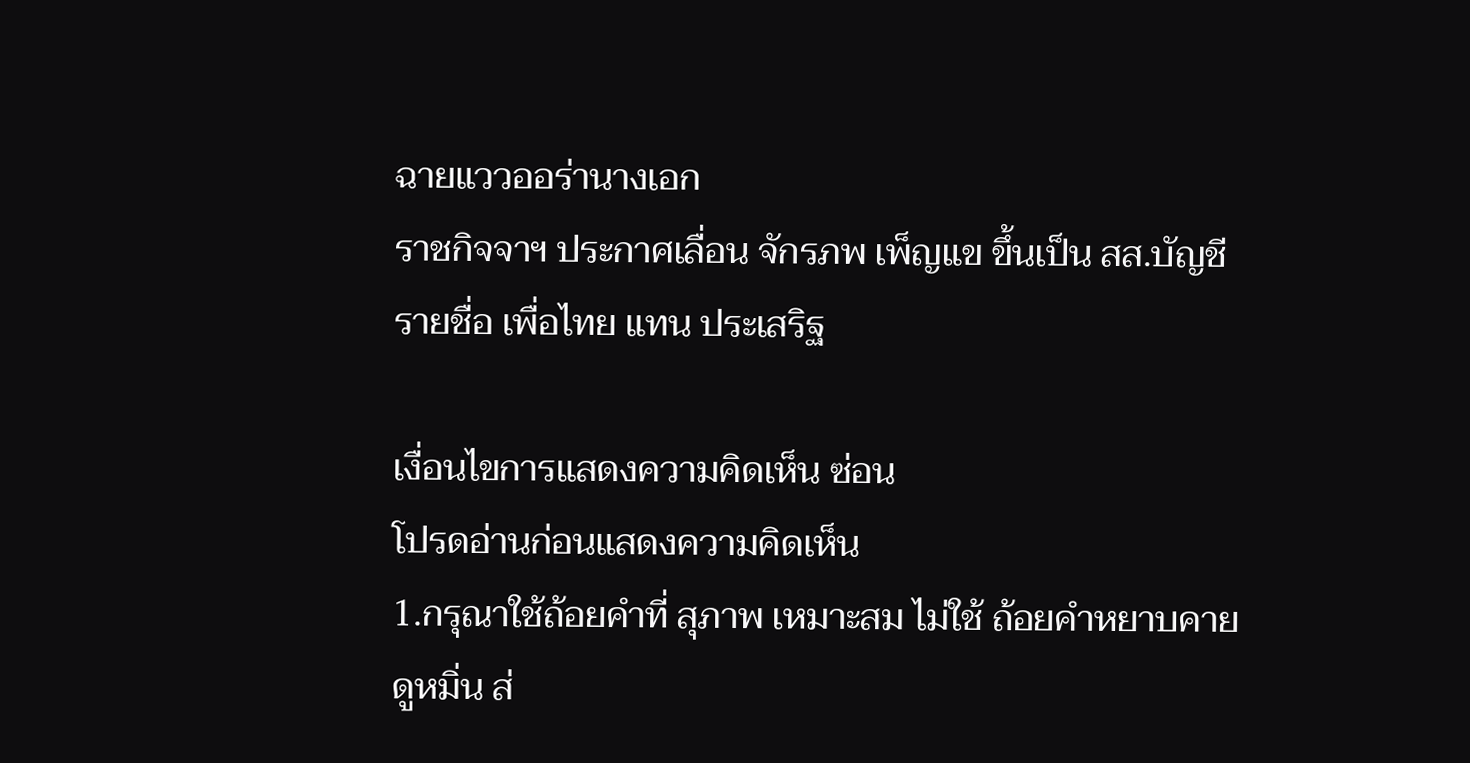ฉายแววออร่านางเอก
ราชกิจจาฯ ประกาศเลื่อน จักรภพ เพ็ญแข ขึ้นเป็น สส.บัญชีรายชื่อ เพื่อไทย แทน ประเสริฐ

เงื่อนไขการแสดงความคิดเห็น ซ่อน
โปรดอ่านก่อนแสดงความคิดเห็น
1.กรุณาใช้ถ้อยคำที่ สุภาพ เหมาะสม ไม่ใช้ ถ้อยคำหยาบคาย ดูหมิ่น ส่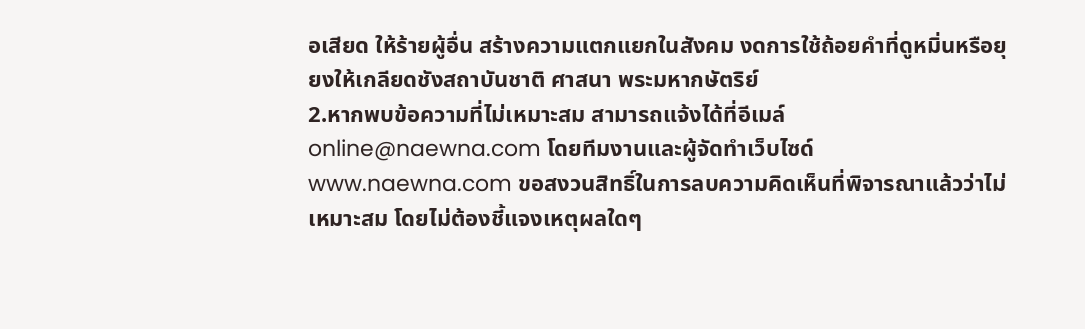อเสียด ให้ร้ายผู้อื่น สร้างความแตกแยกในสังคม งดการใช้ถ้อยคำที่ดูหมิ่นหรือยุยงให้เกลียดชังสถาบันชาติ ศาสนา พระมหากษัตริย์
2.หากพบข้อความที่ไม่เหมาะสม สามารถแจ้งได้ที่อีเมล์ online@naewna.com โดยทีมงานและผู้จัดทำเว็บไซด์ www.naewna.com ขอสงวนสิทธิ์ในการลบความคิดเห็นที่พิจารณาแล้วว่าไม่เหมาะสม โดยไม่ต้องชี้แจงเหตุผลใดๆ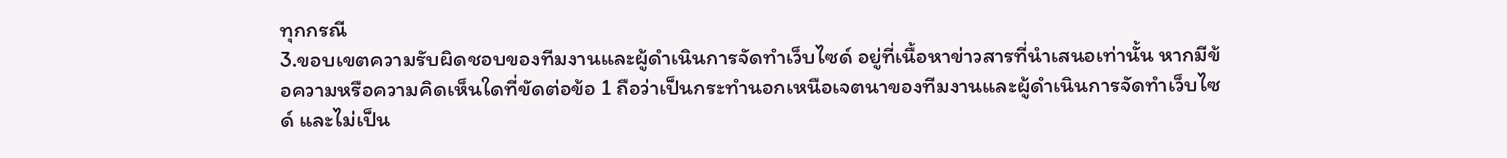ทุกกรณี
3.ขอบเขตความรับผิดชอบของทีมงานและผู้ดำเนินการจัดทำเว็บไซด์ อยู่ที่เนื้อหาข่าวสารที่นำเสนอเท่านั้น หากมีข้อความหรือความคิดเห็นใดที่ขัดต่อข้อ 1 ถือว่าเป็นกระทำนอกเหนือเจตนาของทีมงานและผู้ดำเนินการจัดทำเว็บไซด์ และไม่เป็น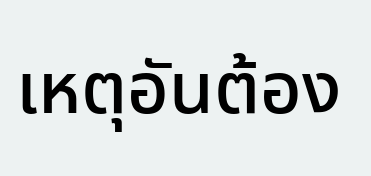เหตุอันต้อง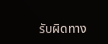รับผิดทาง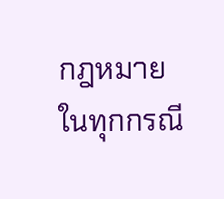กฎหมายในทุกกรณี